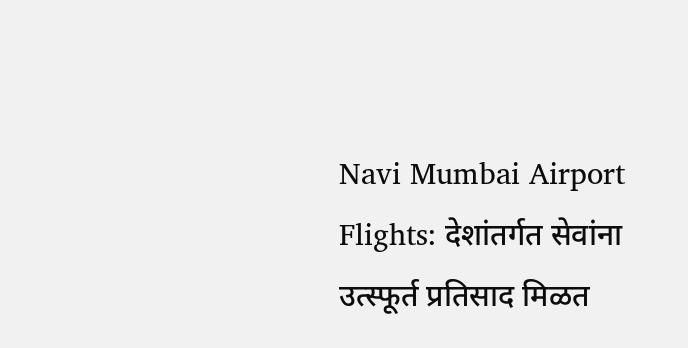Navi Mumbai Airport Flights: देशांतर्गत सेवांना उत्स्फूर्त प्रतिसाद मिळत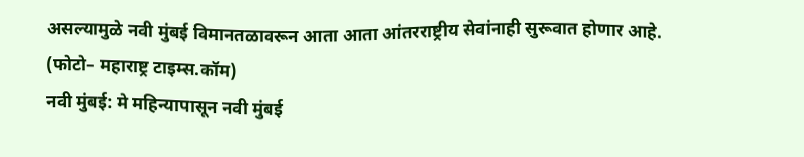असल्यामुळे नवी मुंबई विमानतळावरून आता आता आंतरराष्ट्रीय सेवांनाही सुरूवात होणार आहे.
(फोटो– महाराष्ट्र टाइम्स.कॉम)
नवी मुंबई: मे महिन्यापासून नवी मुंबई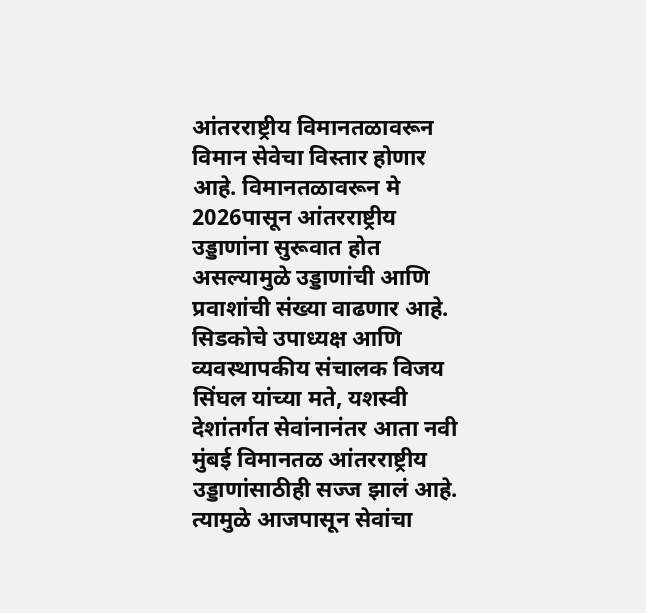आंतरराष्ट्रीय विमानतळावरून विमान सेवेचा विस्तार होणार आहे. विमानतळावरून मे 2026पासून आंतरराष्ट्रीय उड्डाणांना सुरूवात होत असल्यामुळे उड्डाणांची आणि प्रवाशांची संख्या वाढणार आहे. सिडकोचे उपाध्यक्ष आणि व्यवस्थापकीय संचालक विजय सिंघल यांच्या मते, यशस्वी देशांतर्गत सेवांनानंतर आता नवी मुंबई विमानतळ आंतरराष्ट्रीय उड्डाणांसाठीही सज्ज झालं आहे. त्यामुळे आजपासून सेवांचा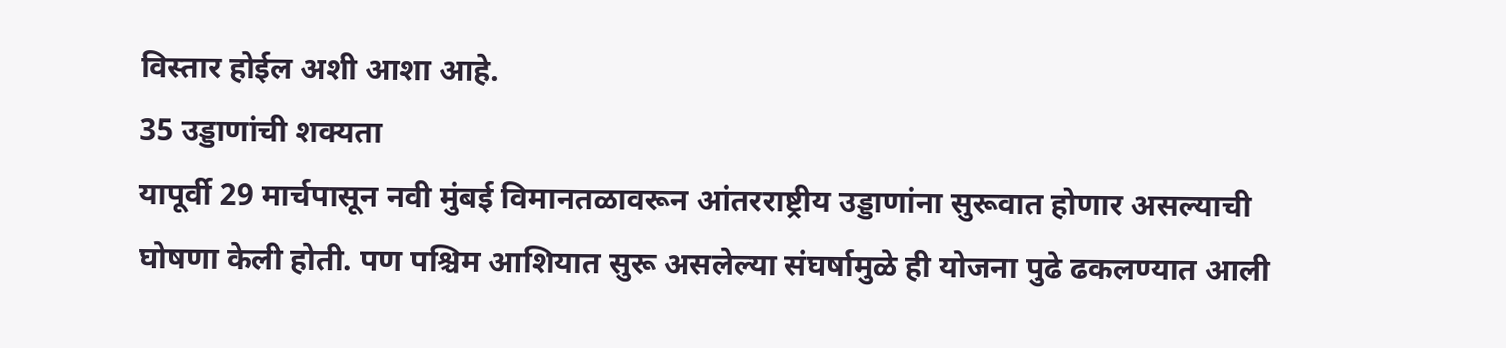विस्तार होईल अशी आशा आहे.
35 उड्डाणांची शक्यता
यापूर्वी 29 मार्चपासून नवी मुंबई विमानतळावरून आंतरराष्ट्रीय उड्डाणांना सुरूवात होणार असल्याची घोषणा केली होती. पण पश्चिम आशियात सुरू असलेल्या संघर्षामुळे ही योजना पुढे ढकलण्यात आली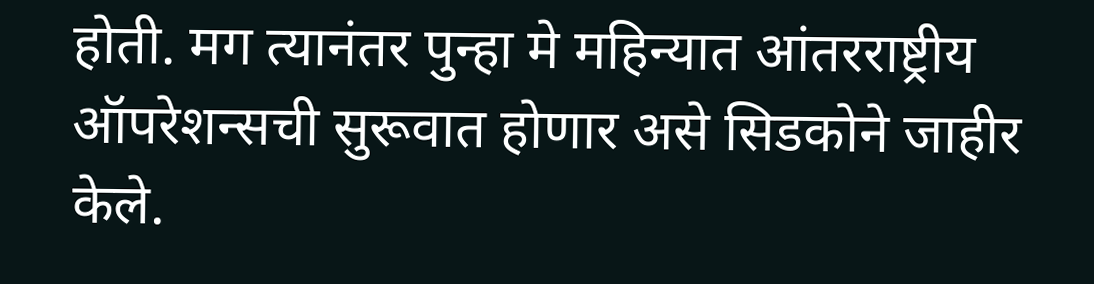होती. मग त्यानंतर पुन्हा मे महिन्यात आंतरराष्ट्रीय ऑपरेशन्सची सुरूवात होणार असे सिडकोने जाहीर केले.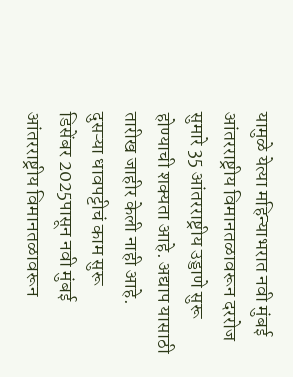यामुळे येत्या महिन्याभरात नवी मुंबई आंतरराष्ट्रीय विमानतळावरून दररोज सुमारे 35 आंतरराष्ट्रीय उड्डाणे सुरू होण्याची शक्यता आहे. अद्याप यासाठी तारीख जाहीर केली नाही आहे.
दुसऱ्या धावपट्टीचं काम सुरू
डिसेंबर 2025पासून नवी मुंबई आंतरराष्ट्रीय विमानतळावरून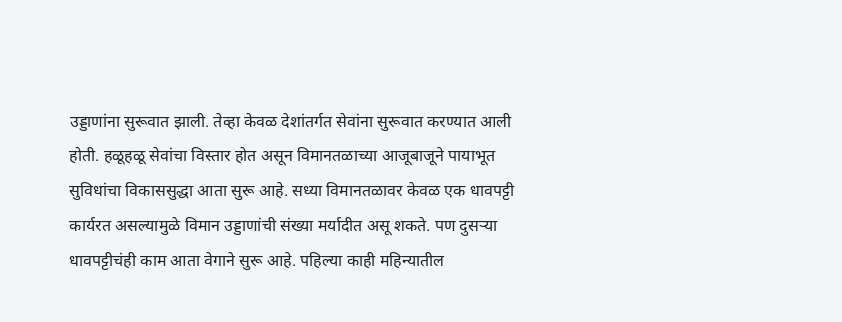उड्डाणांना सुरूवात झाली. तेव्हा केवळ देशांतर्गत सेवांना सुरूवात करण्यात आली होती. हळूहळू सेवांचा विस्तार होत असून विमानतळाच्या आजूबाजूने पायाभूत सुविधांचा विकाससुद्धा आता सुरू आहे. सध्या विमानतळावर केवळ एक धावपट्टी कार्यरत असल्यामुळे विमान उड्डाणांची संख्या मर्यादीत असू शकते. पण दुसऱ्या धावपट्टीचंही काम आता वेगाने सुरू आहे. पहिल्या काही महिन्यातील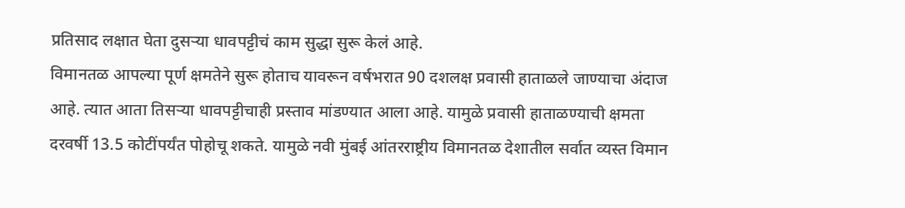प्रतिसाद लक्षात घेता दुसऱ्या धावपट्टीचं काम सुद्धा सुरू केलं आहे.
विमानतळ आपल्या पूर्ण क्षमतेने सुरू होताच यावरून वर्षभरात 90 दशलक्ष प्रवासी हाताळले जाण्याचा अंदाज आहे. त्यात आता तिसऱ्या धावपट्टीचाही प्रस्ताव मांडण्यात आला आहे. यामुळे प्रवासी हाताळण्याची क्षमता दरवर्षी 13.5 कोटींपर्यंत पोहोचू शकते. यामुळे नवी मुंबई आंतरराष्ट्रीय विमानतळ देशातील सर्वात व्यस्त विमान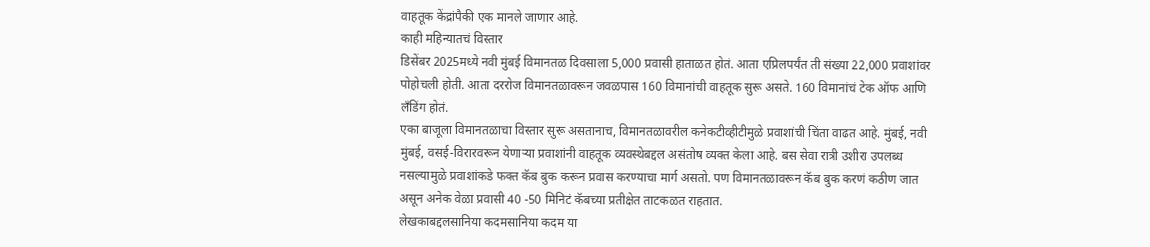वाहतूक केंद्रांपैकी एक मानले जाणार आहे.
काही महिन्यातचं विस्तार
डिसेंबर 2025मध्ये नवी मुंबई विमानतळ दिवसाला 5,000 प्रवासी हाताळत होतं. आता एप्रिलपर्यंत ती संख्या 22,000 प्रवाशांवर पोहोचली होती. आता दररोज विमानतळावरून जवळपास 160 विमानांची वाहतूक सुरू असते. 160 विमानांचं टेक ऑफ आणि लँडिंग होतं.
एका बाजूला विमानतळाचा विस्तार सुरू असतानाच, विमानतळावरील कनेकटीव्हीटीमुळे प्रवाशांची चिंता वाढत आहे. मुंबई, नवी मुंबई, वसई-विरारवरून येणाऱ्या प्रवाशांनी वाहतूक व्यवस्थेबद्दल असंतोष व्यक्त केला आहे. बस सेवा रात्री उशीरा उपलब्ध नसल्यामुळे प्रवाशांकडे फक्त कॅब बुक करून प्रवास करण्याचा मार्ग असतो. पण विमानतळावरून कॅब बुक करणं कठीण जात असून अनेक वेळा प्रवासी 40 -50 मिनिटं कॅबच्या प्रतीक्षेत ताटकळत राहतात.
लेखकाबद्दलसानिया कदमसानिया कदम या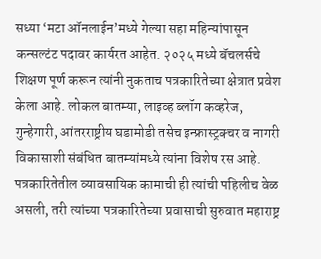सध्या ‘मटा ऑनलाईन’मध्ये गेल्या सहा महिन्यांपासून कन्सल्टंट पदावर कार्यरत आहेत. २०२५ मध्ये बॅचलर्सचे शिक्षण पूर्ण करून त्यांनी नुकताच पत्रकारितेच्या क्षेत्रात प्रवेश केला आहे. लोकल बातम्या, लाइव्ह ब्लॉग कव्हरेज, गुन्हेगारी, आंतरराष्ट्रीय घडामोडी तसेच इन्फ्रास्ट्रक्चर व नागरी विकासाशी संबंधित बातम्यांमध्ये त्यांना विशेष रस आहे.
पत्रकारितेतील व्यावसायिक कामाची ही त्यांची पहिलीच वेळ असली, तरी त्यांच्या पत्रकारितेच्या प्रवासाची सुरुवात महाराष्ट्र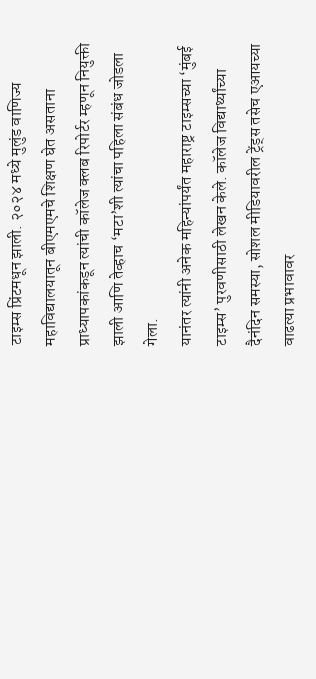टाइम्स प्रिंटमधून झाली. २०२४ मध्ये मुलुंड वाणिज्य महाविद्यालयातून बीएमएमचे शिक्षण घेत असताना प्राध्यापकांकडून त्यांची कॉलेज क्लब रिपोर्टर म्हणून नियुक्ती झाली आणि तेव्हाच ‘मटा’शी त्यांचा पहिला संबंध जोडला गेला.
यानंतर त्यांनी अनेक महिन्यांपर्यंत महाराष्ट्र टाइम्सच्या ‘मुंबई टाइम्स’ पुरवणीसाठी लेखन केले. कॉलेज विद्यार्थ्यांच्या दैनंदिन समस्या, सोशल मीडियावरील ट्रेंड्स तसेच एआयच्या वाढत्या प्रभावावर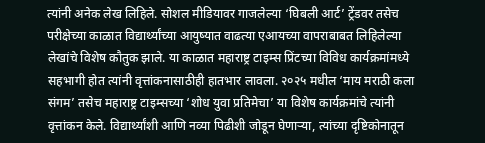त्यांनी अनेक लेख लिहिले. सोशल मीडियावर गाजलेल्या ‘घिबली आर्ट’ ट्रेंडवर तसेच परीक्षेच्या काळात विद्यार्थ्यांच्या आयुष्यात वाढत्या एआयच्या वापराबाबत लिहिलेल्या लेखांचे विशेष कौतुक झाले. या काळात महाराष्ट्र टाइम्स प्रिंटच्या विविध कार्यक्रमांमध्ये सहभागी होत त्यांनी वृत्तांकनासाठीही हातभार लावला. २०२५ मधील ‘माय मराठी कला संगम’ तसेच महाराष्ट्र टाइम्सच्या ‘शोध युवा प्रतिमेचा’ या विशेष कार्यक्रमांचे त्यांनी वृत्तांकन केले. विद्यार्थ्यांशी आणि नव्या पिढीशी जोडून घेणाऱ्या, त्यांच्या दृष्टिकोनातून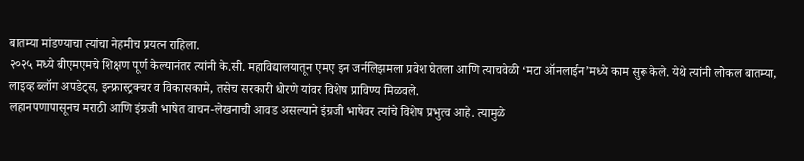बातम्या मांडण्याचा त्यांचा नेहमीच प्रयत्न राहिला.
२०२५ मध्ये बीएमएमचे शिक्षण पूर्ण केल्यानंतर त्यांनी के.सी. महाविद्यालयातून एमए इन जर्नलिझमला प्रवेश घेतला आणि त्याचवेळी ‘मटा ऑनलाईन’मध्ये काम सुरू केले. येथे त्यांनी लोकल बातम्या, लाइव्ह ब्लॉग अपडेट्स, इन्फ्रास्ट्रक्चर व विकासकामे, तसेच सरकारी धोरणे यांवर विशेष प्राविण्य मिळवले.
लहानपणापासूनच मराठी आणि इंग्रजी भाषेत वाचन-लेखनाची आवड असल्याने इंग्रजी भाषेवर त्यांचे विशेष प्रभुत्व आहे. त्यामुळे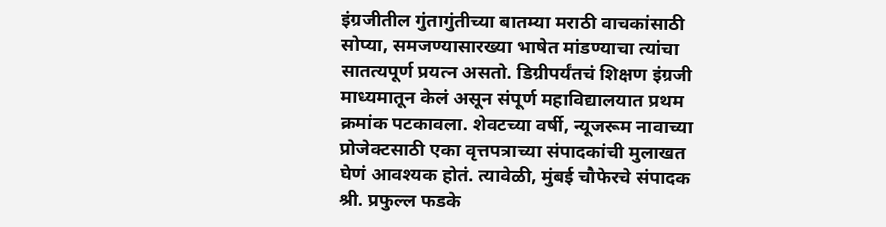इंग्रजीतील गुंतागुंतीच्या बातम्या मराठी वाचकांसाठी सोप्या, समजण्यासारख्या भाषेत मांडण्याचा त्यांचा सातत्यपूर्ण प्रयत्न असतो. डिग्रीपर्यंतचं शिक्षण इंग्रजी माध्यमातून केलं असून संपूर्ण महाविद्यालयात प्रथम क्रमांक पटकावला. शेवटच्या वर्षी, न्यूजरूम नावाच्या प्रोजेक्टसाठी एका वृत्तपत्राच्या संपादकांची मुलाखत घेणं आवश्यक होतं. त्यावेळी, मुंबई चौफेरचे संपादक श्री. प्रफुल्ल फडके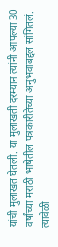यांची मुलाखत घेतली. या मुलाखती दरम्यान त्यांनी आपल्या 30 वर्षांच्या मराठी भाषेतील पत्रकारीतेच्या अनुभवाबद्दल सांगितलं. त्यावेळी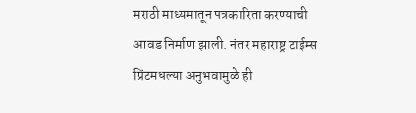मराठी माध्यमातून पत्रकारिता करण्याची आवड निर्माण झाली. नंतर महाराष्ट्र टाईम्स प्रिंटमधल्या अनुभवामुळे ही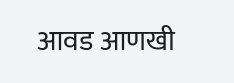आवड आणखी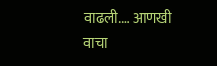वाढली.… आणखी वाचा